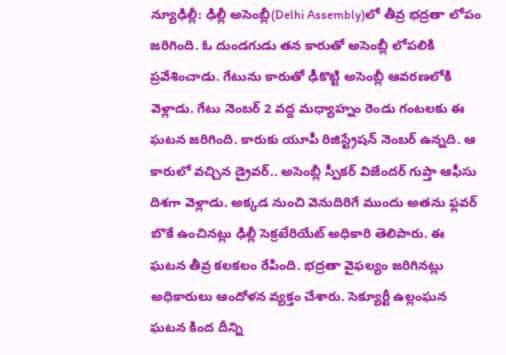న్యూఢిల్లీ: ఢిల్లీ అసెంబ్లీ(Delhi Assembly)లో తీవ్ర భద్రతా లోపం జరిగింది. ఓ దుండగుడు తన కారుతో అసెంబ్లీ లోపలికి ప్రవేశించాడు. గేటును కారుతో ఢీకొట్టి అసెంబ్లీ ఆవరణలోకి వెళ్లాడు. గేటు నెంబర్ 2 వద్ద మధ్యాహ్నం రెండు గంటలకు ఈ ఘటన జరిగింది. కారుకు యూపీ రిజిస్ట్రేషన్ నెంబర్ ఉన్నది. ఆ కారులో వచ్చిన డ్రైవర్.. అసెంబ్లీ స్పీకర్ విజేందర్ గుప్తా ఆఫీసు దిశగా వెళ్లాడు. అక్కడ నుంచి వెనుదిరిగే ముందు అతను ఫ్లవర్ బొకే ఉంచినట్లు ఢిల్లీ సెక్రటేరియేట్ అధికారి తెలిపారు. ఈ ఘటన తీవ్ర కలకలం రేపింది. భద్రతా వైఫల్యం జరిగినట్లు అధికారులు ఆందోళన వ్యక్తం చేశారు. సెక్యూర్టీ ఉల్లంఘన ఘటన కింద దీన్ని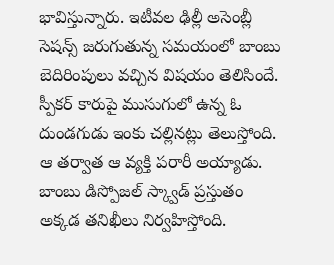భావిస్తున్నారు. ఇటీవల ఢిల్లీ అసెంబ్లీ సెషన్స్ జరుగుతున్న సమయంలో బాంబు బెదిరింపులు వచ్చిన విషయం తెలిసిందే. స్పీకర్ కారుపై ముసుగులో ఉన్న ఓ దుండగుడు ఇంకు చల్లినట్లు తెలుస్తోంది. ఆ తర్వాత ఆ వ్యక్తి పరారీ అయ్యాడు. బాంబు డిస్పోజల్ స్క్వాడ్ ప్రస్తుతం అక్కడ తనిఖీలు నిర్వహిస్తోంది.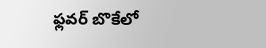ఫ్లవర్ బొకేలో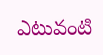ఎటువంటి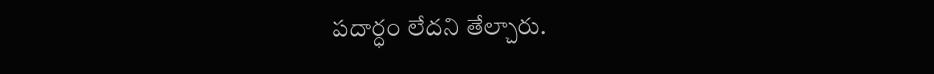పదార్ధం లేదని తేల్చారు.